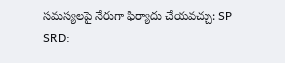సమస్యలపై నేరుగా ఫిర్యాదు చేయవచ్చు: SP
SRD: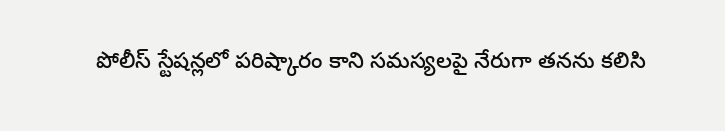పోలీస్ స్టేషన్లలో పరిష్కారం కాని సమస్యలపై నేరుగా తనను కలిసి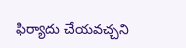ఫిర్యాదు చేయవచ్చని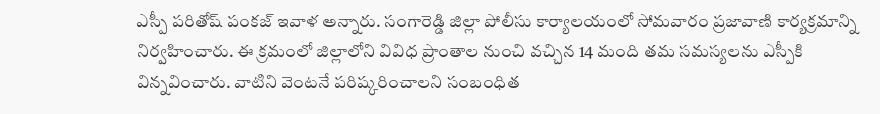ఎస్పీ పరితోష్ పంకజ్ ఇవాళ అన్నారు. సంగారెడ్డి జిల్లా పోలీసు కార్యాలయంలో సోమవారం ప్రజావాణి కార్యక్రమాన్ని నిర్వహించారు. ఈ క్రమంలో జిల్లాలోని వివిధ ప్రాంతాల నుంచి వచ్చిన 14 మంది తమ సమస్యలను ఎస్పీకి విన్నవించారు. వాటిని వెంటనే పరిష్కరించాలని సంబంధిత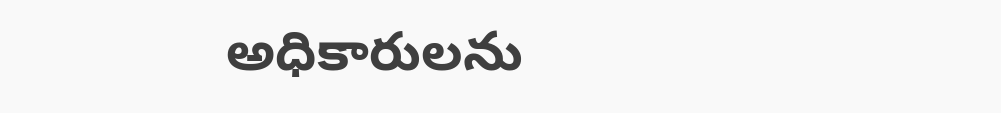అధికారులను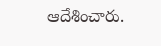ఆదేశించారు.